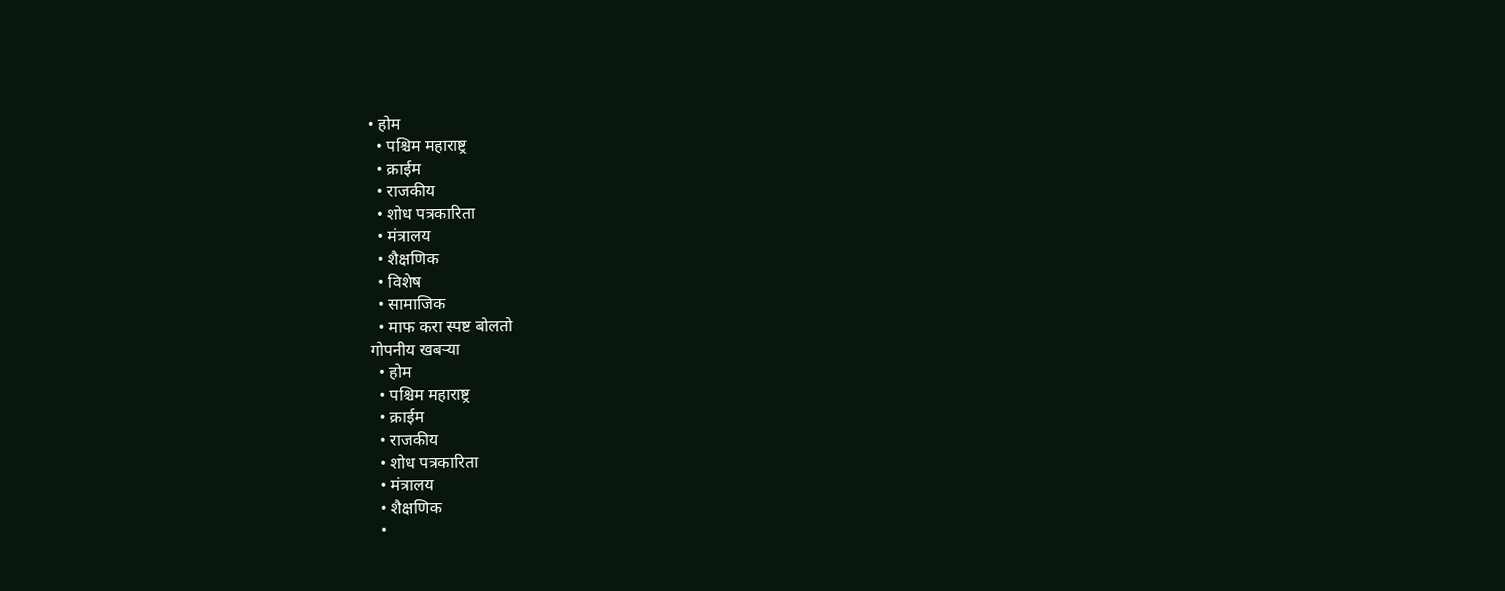• होम
  • पश्चिम महाराष्ट्र
  • क्राईम
  • राजकीय
  • शोध पत्रकारिता
  • मंत्रालय
  • शैक्षणिक
  • विशेष
  • सामाजिक
  • माफ करा स्पष्ट बोलतो
गोपनीय खबऱ्या
  • होम
  • पश्चिम महाराष्ट्र
  • क्राईम
  • राजकीय
  • शोध पत्रकारिता
  • मंत्रालय
  • शैक्षणिक
  •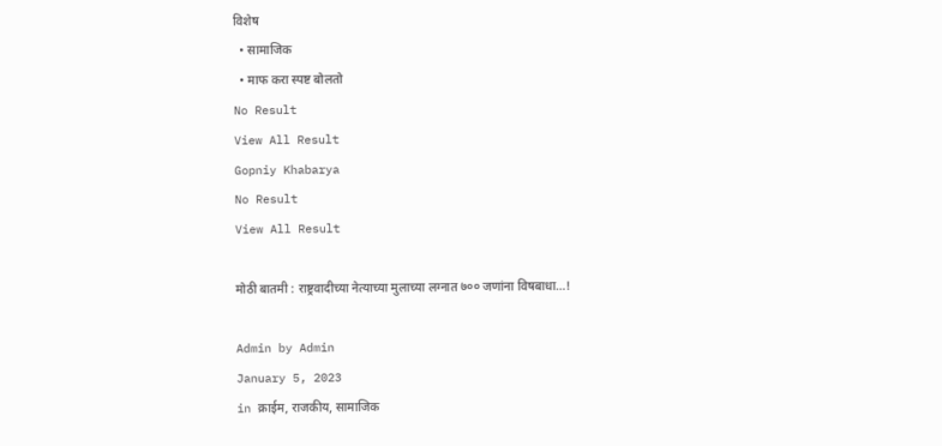विशेष
  • सामाजिक
  • माफ करा स्पष्ट बोलतो
No Result
View All Result
Gopniy Khabarya
No Result
View All Result

मोठी बातमी : राष्ट्रवादीच्या नेत्याच्या मुलाच्या लग्नात ७०० जणांना विषबाधा…!

Admin by Admin
January 5, 2023
in क्राईम, राजकीय, सामाजिक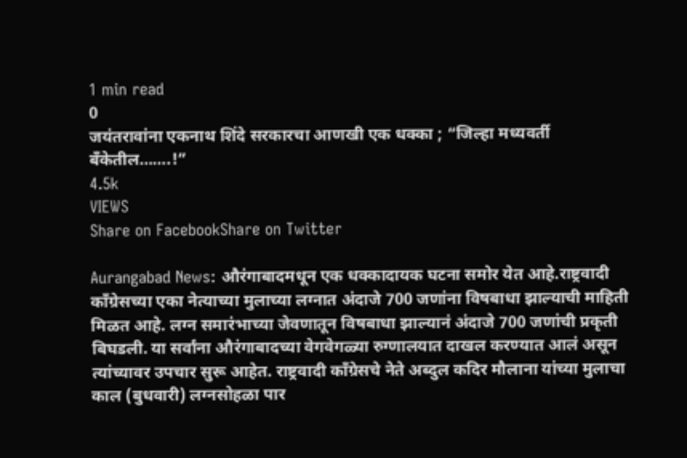1 min read
0
जयंतरावांना एकनाथ शिंदे सरकारचा आणखी एक धक्का ; “जिल्हा मध्यवर्ती बँकेतील…….!”
4.5k
VIEWS
Share on FacebookShare on Twitter

Aurangabad News: औरंगाबादमधून एक धक्कादायक घटना समोर येत आहे.राष्ट्रवादी काँग्रेसच्या एका नेत्याच्या मुलाच्या लग्नात अंदाजे 700 जणांना विषबाधा झाल्याची माहिती मिळत आहे. लग्न समारंभाच्या जेवणातून विषबाधा झाल्यानं अंदाजे 700 जणांची प्रकृती बिघडली. या सर्वांना औरंगाबादच्या वेगवेगळ्या रुग्णालयात दाखल करण्यात आलं असून त्यांच्यावर उपचार सुरू आहेत. राष्ट्रवादी काँग्रेसचे नेते अब्दुल कदिर मौलाना यांच्या मुलाचा काल (बुधवारी) लग्नसोहळा पार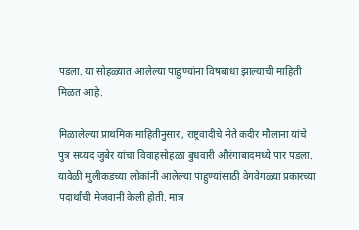पडला. या सोहळ्यात आलेल्या पाहुण्यांना विषबाधा झाल्याची माहिती मिळत आहे.

मिळालेल्या प्राथमिक माहितीनुसार, राष्ट्रवादीचे नेते कदीर मौलाना यांचे पुत्र सय्यद जुबेर यांचा विवाहसोहळा बुधवारी औरंगाबादमध्ये पार पडला. यावेळी मुलीकडच्या लोकांनी आलेल्या पाहुण्यांसाठी वेगवेगळ्या प्रकारच्या पदार्थांची मेजवानी केली होती. मात्र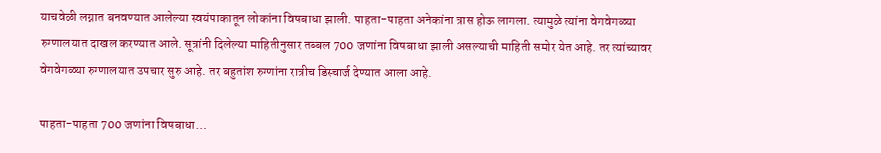याचवेळी लग्नात बनवण्यात आलेल्या स्वयंपाकातून लोकांना विषबाधा झाली. पाहता-पाहता अनेकांना त्रास होऊ लागला. त्यामुळे त्यांना वेगवेगळ्या रुग्णालयात दाखल करण्यात आले. सूत्रांनी दिलेल्या माहितीनुसार तब्बल 700 जणांना विषबाधा झाली असल्याची माहिती समोर येत आहे. तर त्यांच्यावर वेगवेगळ्या रुग्णालयात उपचार सुरु आहे. तर बहुतांश रुग्णांना रात्रीच डिस्चार्ज देण्यात आला आहे.

पाहता-पाहता 700 जणांना विषबाधा…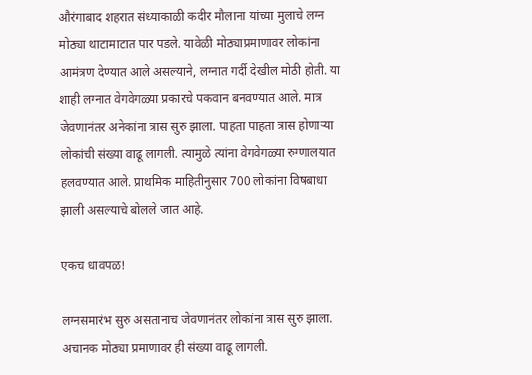औरंगाबाद शहरात संध्याकाळी कदीर मौलाना यांच्या मुलाचे लग्न मोठ्या थाटामाटात पार पडले. यावेळी मोठ्याप्रमाणावर लोकांना आमंत्रण देण्यात आले असल्याने, लग्नात गर्दी देखील मोठी होती. या शाही लग्नात वेगवेगळ्या प्रकारचे पकवान बनवण्यात आले. मात्र जेवणानंतर अनेकांना त्रास सुरु झाला. पाहता पाहता त्रास होणाऱ्या लोकांची संख्या वाढू लागली. त्यामुळे त्यांना वेगवेगळ्या रुग्णालयात हलवण्यात आले. प्राथमिक माहितीनुसार 700 लोकांना विषबाधा झाली असल्याचे बोलले जात आहे.

एकच धावपळ!

लग्नसमारंभ सुरु असतानाच जेवणानंतर लोकांना त्रास सुरु झाला. अचानक मोठ्या प्रमाणावर ही संख्या वाढू लागली.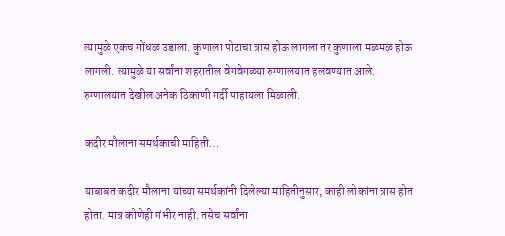त्यामुळे एकच गोंधळ उडाला. कुणाला पोटाचा त्रास होऊ लागला तर कुणाला मळमळ होऊ लागली. त्यामुळे या सर्वांना शहरातील वेगवेगळ्या रुग्णालयात हलवण्यात आले. रुग्णालयात देखील अनेक ठिकाणी गर्दी पाहायला मिळाली.

कदीर मौलाना समर्थकाची माहिती…

याबाबत कदीर मौलाना यांच्या समर्थकांनी दिलेल्या माहितीनुसार, काही लोकांना त्रास होत होता. मात्र कोणेही गंभीर नाही. तसेच सर्वांना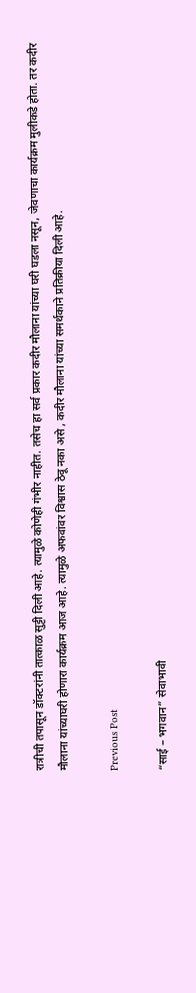रात्रीची तपासून डॉक्टरांनी तात्काळ सुट्टी दिली आहे. त्यामुळे कोणेही गंभीर नाहीत. तसेच हा सर्व प्रकार कदीर मौलाना यांच्या घरी घडला नसून, जेवणाचा कार्यक्रम मुलीकडे होता. तर कदीर मौलाना यांच्याघरी होणारा कार्यक्रम आज आहे. त्यामुळे अफवांवर विश्वास ठेवू नका असे , कदीर मौलाना यांच्या समर्थकाने प्रतिक्रीया दिली आहे.

Previous Post

“साई – भगवान” सेवाभावी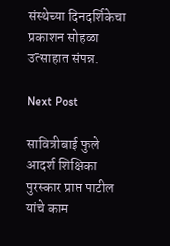संस्थेच्या दिनदर्शिकेचा प्रकाशन सोहळा उत्साहात संपन्न.

Next Post

सावित्रीबाई फुले आदर्श शिक्षिका पुरस्कार प्राप्त पाटील यांचे काम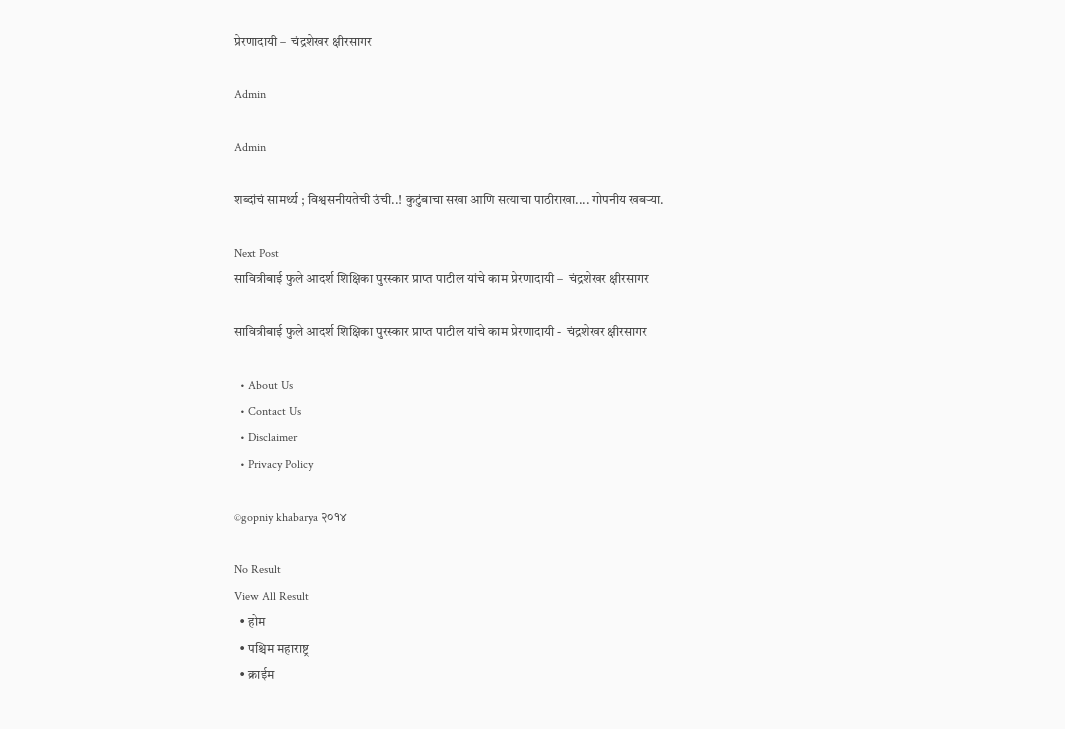प्रेरणादायी –  चंद्रशेखर क्षीरसागर

Admin

Admin

शब्दांचं सामर्थ्य ; विश्वसनीयतेची उंची..! कुटुंबाचा सखा आणि सत्याचा पाठीराखा.... गोपनीय खबऱ्या.

Next Post
सावित्रीबाई फुले आदर्श शिक्षिका पुरस्कार प्राप्त पाटील यांचे काम प्रेरणादायी –  चंद्रशेखर क्षीरसागर

सावित्रीबाई फुले आदर्श शिक्षिका पुरस्कार प्राप्त पाटील यांचे काम प्रेरणादायी -  चंद्रशेखर क्षीरसागर

  • About Us
  • Contact Us
  • Disclaimer
  • Privacy Policy

©gopniy khabarya २०१४

No Result
View All Result
  • होम
  • पश्चिम महाराष्ट्र
  • क्राईम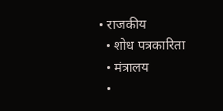• राजकीय
  • शोध पत्रकारिता
  • मंत्रालय
  •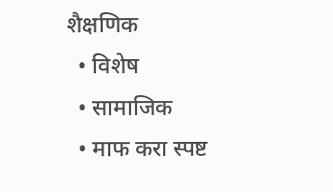शैक्षणिक
  • विशेष
  • सामाजिक
  • माफ करा स्पष्ट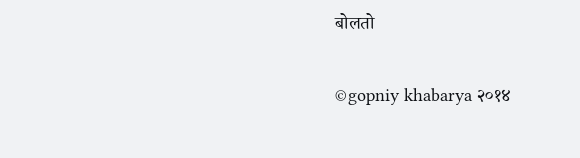बोलतो

©gopniy khabarya २०१४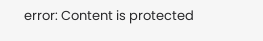error: Content is protected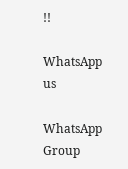!!

WhatsApp us

WhatsApp Group